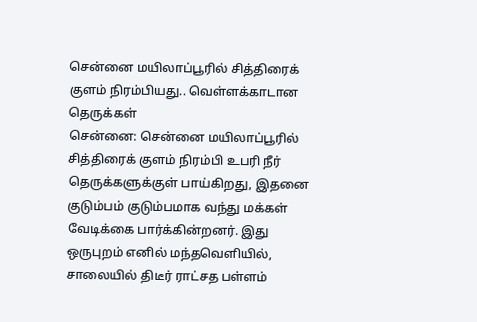சென்னை மயிலாப்பூரில் சித்திரைக் குளம் நிரம்பியது.. வெள்ளக்காடான தெருக்கள்
சென்னை: சென்னை மயிலாப்பூரில் சித்திரைக் குளம் நிரம்பி உபரி நீர் தெருக்களுக்குள் பாய்கிறது, இதனை குடும்பம் குடும்பமாக வந்து மக்கள் வேடிக்கை பார்க்கின்றனர். இது ஒருபுறம் எனில் மந்தவெளியில், சாலையில் திடீர் ராட்சத பள்ளம்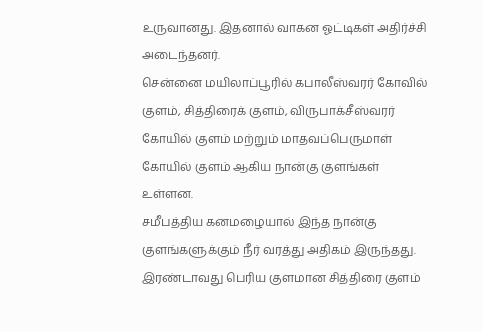உருவானது. இதனால் வாகன ஓட்டிகள் அதிர்ச்சி அடைந்தனர்.
சென்னை மயிலாப்பூரில் கபாலீஸ்வரர் கோவில் குளம், சித்திரைக் குளம், விருபாக்சீஸ்வரர் கோயில் குளம் மற்றும் மாதவப்பெருமாள் கோயில் குளம் ஆகிய நான்கு குளங்கள் உள்ளன.
சமீபத்திய கனமழையால் இந்த நான்கு குளங்களுக்கும் நீர் வரத்து அதிகம் இருந்தது. இரண்டாவது பெரிய குளமான சித்திரை குளம்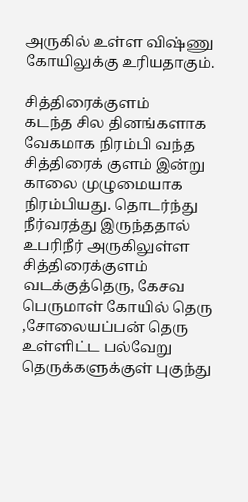அருகில் உள்ள விஷ்ணு கோயிலுக்கு உரியதாகும்.

சித்திரைக்குளம்
கடந்த சில தினங்களாக வேகமாக நிரம்பி வந்த சித்திரைக் குளம் இன்று காலை முழுமையாக நிரம்பியது. தொடர்ந்து நீர்வரத்து இருந்ததால் உபரிநீர் அருகிலுள்ள சித்திரைக்குளம் வடக்குத்தெரு, கேசவ பெருமாள் கோயில் தெரு ,சோலையப்பன் தெரு உள்ளிட்ட பல்வேறு தெருக்களுக்குள் புகுந்து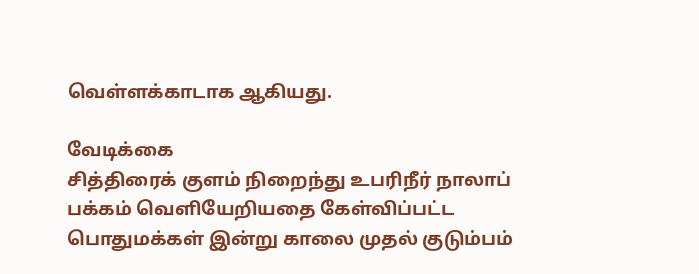வெள்ளக்காடாக ஆகியது.

வேடிக்கை
சித்திரைக் குளம் நிறைந்து உபரிநீர் நாலாப் பக்கம் வெளியேறியதை கேள்விப்பட்ட பொதுமக்கள் இன்று காலை முதல் குடும்பம்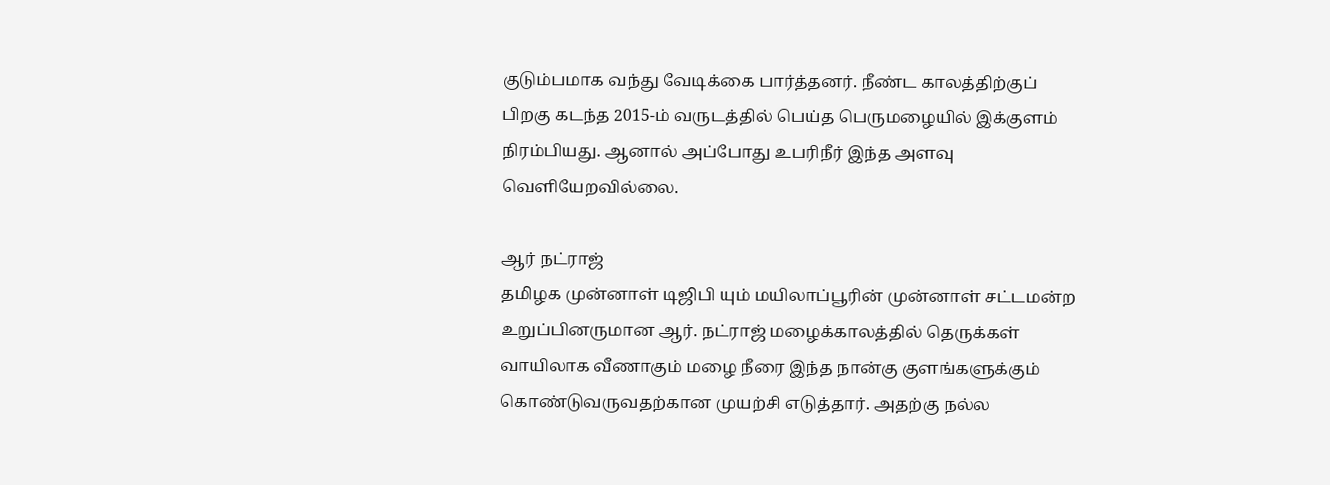குடும்பமாக வந்து வேடிக்கை பார்த்தனர். நீண்ட காலத்திற்குப் பிறகு கடந்த 2015-ம் வருடத்தில் பெய்த பெருமழையில் இக்குளம் நிரம்பியது. ஆனால் அப்போது உபரிநீர் இந்த அளவு வெளியேறவில்லை.

ஆர் நட்ராஜ்
தமிழக முன்னாள் டிஜிபி யும் மயிலாப்பூரின் முன்னாள் சட்டமன்ற உறுப்பினருமான ஆர். நட்ராஜ் மழைக்காலத்தில் தெருக்கள் வாயிலாக வீணாகும் மழை நீரை இந்த நான்கு குளங்களுக்கும் கொண்டுவருவதற்கான முயற்சி எடுத்தார். அதற்கு நல்ல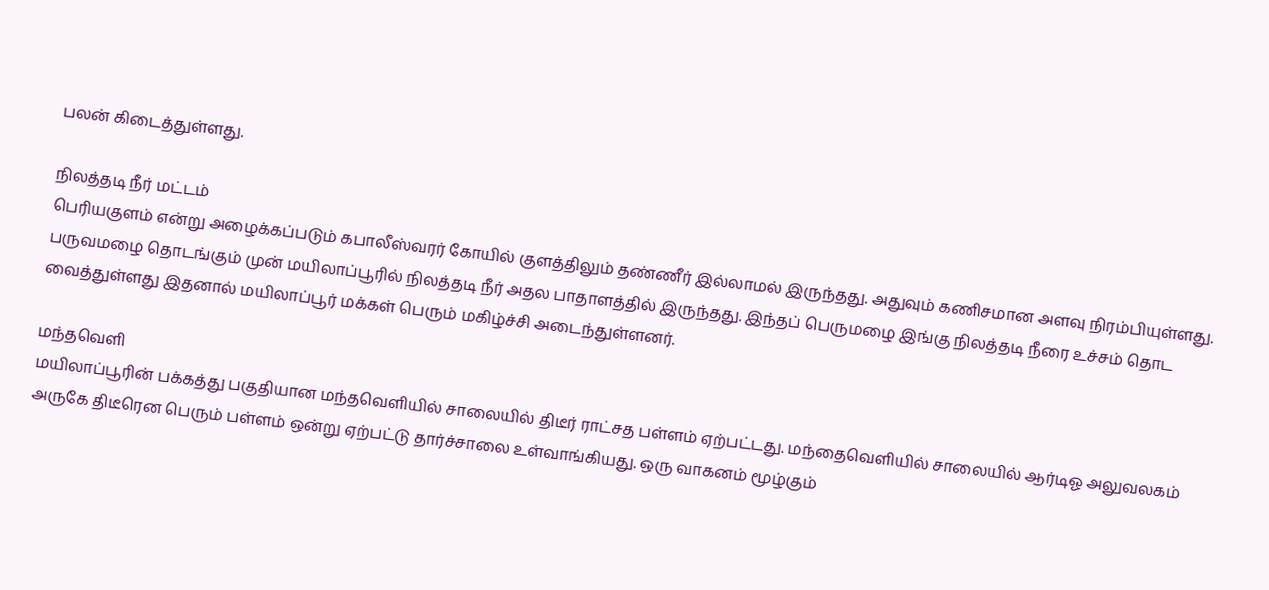பலன் கிடைத்துள்ளது.

நிலத்தடி நீர் மட்டம்
பெரியகுளம் என்று அழைக்கப்படும் கபாலீஸ்வரர் கோயில் குளத்திலும் தண்ணீர் இல்லாமல் இருந்தது. அதுவும் கணிசமான அளவு நிரம்பியுள்ளது.
பருவமழை தொடங்கும் முன் மயிலாப்பூரில் நிலத்தடி நீர் அதல பாதாளத்தில் இருந்தது. இந்தப் பெருமழை இங்கு நிலத்தடி நீரை உச்சம் தொட வைத்துள்ளது இதனால் மயிலாப்பூர் மக்கள் பெரும் மகிழ்ச்சி அடைந்துள்ளனர்.

மந்தவெளி
மயிலாப்பூரின் பக்கத்து பகுதியான மந்தவெளியில் சாலையில் திடீர் ராட்சத பள்ளம் ஏற்பட்டது. மந்தைவெளியில் சாலையில் ஆர்டிஓ அலுவலகம் அருகே திடீரென பெரும் பள்ளம் ஒன்று ஏற்பட்டு தார்ச்சாலை உள்வாங்கியது. ஒரு வாகனம் மூழ்கும்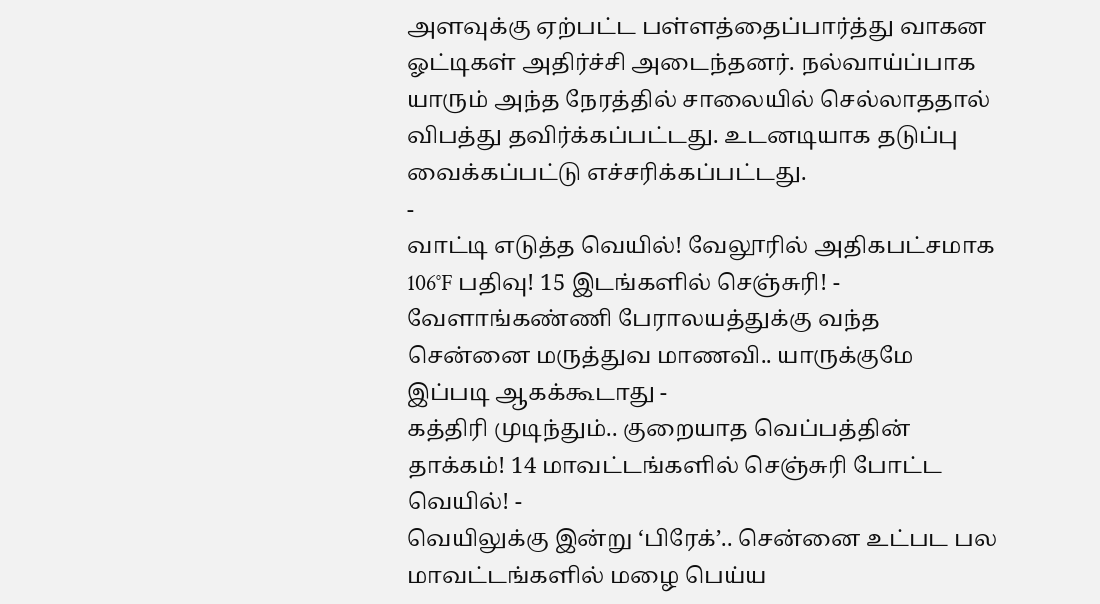அளவுக்கு ஏற்பட்ட பள்ளத்தைப்பார்த்து வாகன ஓட்டிகள் அதிர்ச்சி அடைந்தனர். நல்வாய்ப்பாக யாரும் அந்த நேரத்தில் சாலையில் செல்லாததால் விபத்து தவிர்க்கப்பட்டது. உடனடியாக தடுப்பு வைக்கப்பட்டு எச்சரிக்கப்பட்டது.
-
வாட்டி எடுத்த வெயில்! வேலூரில் அதிகபட்சமாக 106°F பதிவு! 15 இடங்களில் செஞ்சுரி! -
வேளாங்கண்ணி பேராலயத்துக்கு வந்த சென்னை மருத்துவ மாணவி.. யாருக்குமே இப்படி ஆகக்கூடாது -
கத்திரி முடிந்தும்.. குறையாத வெப்பத்தின் தாக்கம்! 14 மாவட்டங்களில் செஞ்சுரி போட்ட வெயில்! -
வெயிலுக்கு இன்று ‘பிரேக்’.. சென்னை உட்பட பல மாவட்டங்களில் மழை பெய்ய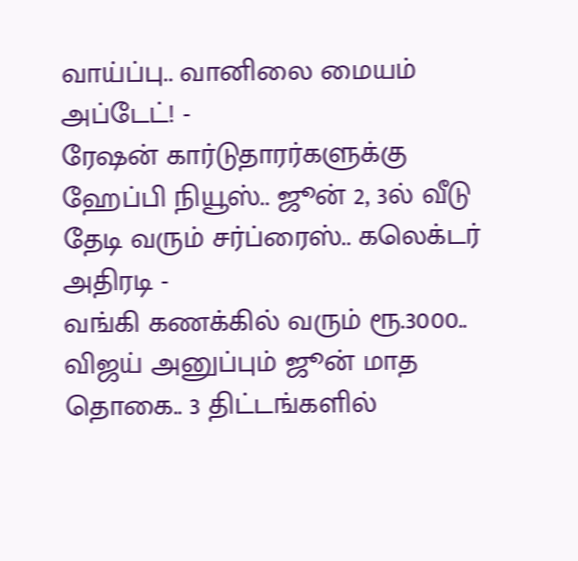வாய்ப்பு.. வானிலை மையம் அப்டேட்! -
ரேஷன் கார்டுதாரர்களுக்கு ஹேப்பி நியூஸ்.. ஜூன் 2, 3ல் வீடு தேடி வரும் சர்ப்ரைஸ்.. கலெக்டர் அதிரடி -
வங்கி கணக்கில் வரும் ரூ.3000.. விஜய் அனுப்பும் ஜூன் மாத தொகை.. 3 திட்டங்களில்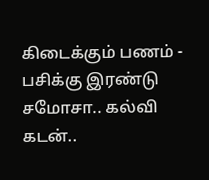கிடைக்கும் பணம் -
பசிக்கு இரண்டு சமோசா.. கல்வி கடன்..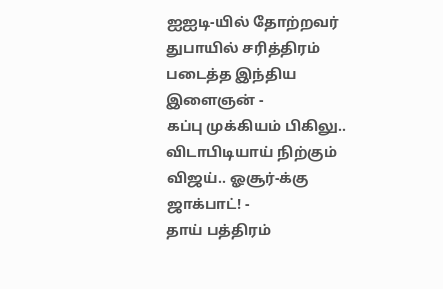ஐஐடி-யில் தோற்றவர் துபாயில் சரித்திரம் படைத்த இந்திய இளைஞன் -
கப்பு முக்கியம் பிகிலு.. விடாபிடியாய் நிற்கும் விஜய்.. ஓசூர்-க்கு ஜாக்பாட்! -
தாய் பத்திரம்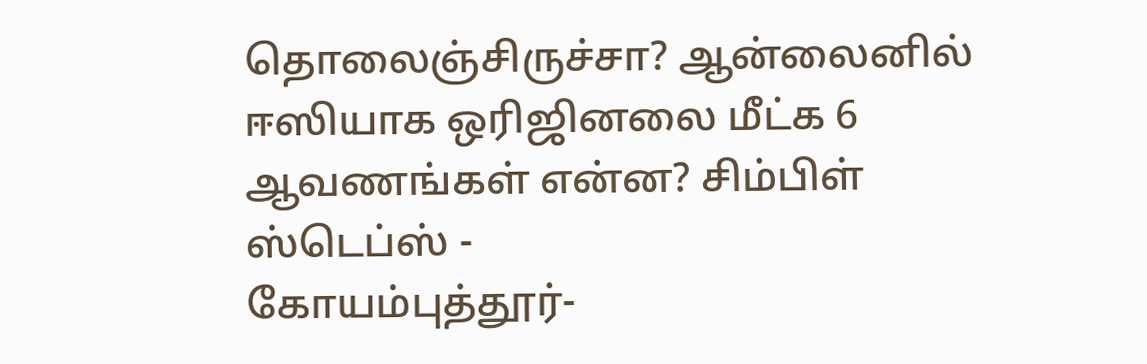தொலைஞ்சிருச்சா? ஆன்லைனில் ஈஸியாக ஒரிஜினலை மீட்க 6 ஆவணங்கள் என்ன? சிம்பிள் ஸ்டெப்ஸ் -
கோயம்புத்தூர்-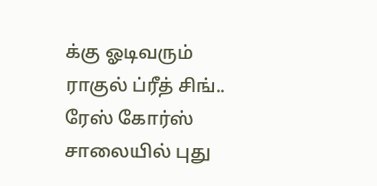க்கு ஓடிவரும் ராகுல் ப்ரீத் சிங்.. ரேஸ் கோர்ஸ் சாலையில் புது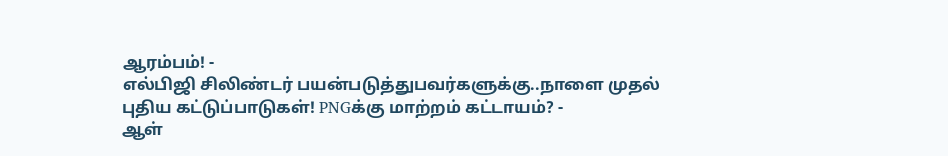ஆரம்பம்! -
எல்பிஜி சிலிண்டர் பயன்படுத்துபவர்களுக்கு..நாளை முதல் புதிய கட்டுப்பாடுகள்! PNGக்கு மாற்றம் கட்டாயம்? -
ஆள்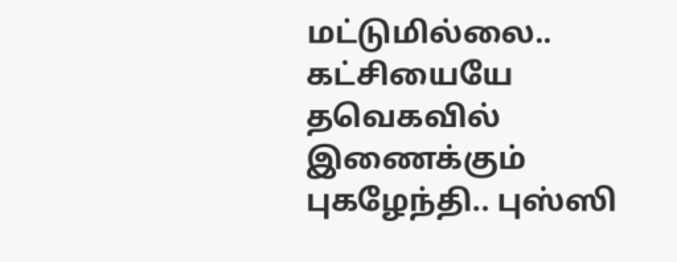மட்டுமில்லை.. கட்சியையே தவெகவில் இணைக்கும் புகழேந்தி.. புஸ்ஸி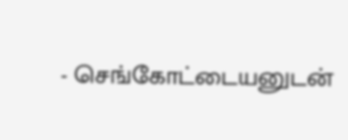- செங்கோட்டையனுடன்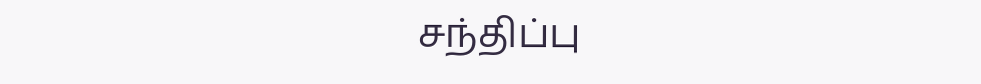சந்திப்பு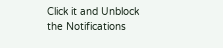Click it and Unblock the Notifications